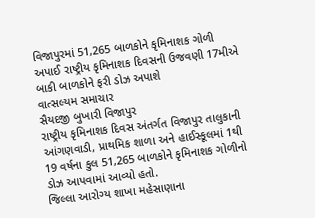વિજાપુરમાં 51,265 બાળકોને કૃમિનાશક ગોળી અપાઈ રાષ્ટ્રીય કૃમિનાશક દિવસની ઉજવણી 17મીએ બાકી બાળકોને ફરી ડોઝ અપાશે
વાત્સલ્યમ સમાચાર
સૈયદજી બુખારી વિજાપુર
રાષ્ટ્રીય કૃમિનાશક દિવસ અંતર્ગત વિજાપુર તાલુકાની આંગણવાડી, પ્રાથમિક શાળા અને હાઈસ્કૂલમાં 1થી 19 વર્ષના કુલ 51,265 બાળકોને કૃમિનાશક ગોળીનો ડોઝ આપવામાં આવ્યો હતો.
જિલ્લા આરોગ્ય શાખા મહેસાણાના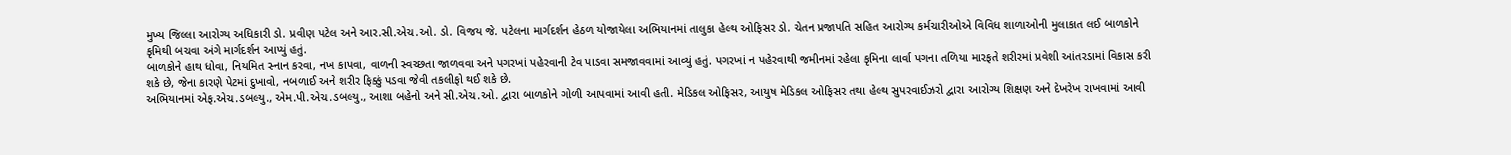મુખ્ય જિલ્લા આરોગ્ય અધિકારી ડો. પ્રવીણ પટેલ અને આર.સી.એચ.ઓ. ડો. વિજય જે. પટેલના માર્ગદર્શન હેઠળ યોજાયેલા અભિયાનમાં તાલુકા હેલ્થ ઓફિસર ડો. ચેતન પ્રજાપતિ સહિત આરોગ્ય કર્મચારીઓએ વિવિધ શાળાઓની મુલાકાત લઈ બાળકોને કૃમિથી બચવા અંગે માર્ગદર્શન આપ્યું હતું.
બાળકોને હાથ ધોવા, નિયમિત સ્નાન કરવા, નખ કાપવા, વાળની સ્વચ્છતા જાળવવા અને પગરખાં પહેરવાની ટેવ પાડવા સમજાવવામાં આવ્યું હતું. પગરખાં ન પહેરવાથી જમીનમાં રહેલા કૃમિના લાર્વા પગના તળિયા મારફતે શરીરમાં પ્રવેશી આંતરડામાં વિકાસ કરી શકે છે, જેના કારણે પેટમાં દુખાવો, નબળાઈ અને શરીર ફિક્કું પડવા જેવી તકલીફો થઈ શકે છે.
અભિયાનમાં એફ.એચ.ડબલ્યુ., એમ.પી.એચ.ડબલ્યુ., આશા બહેનો અને સી.એચ.ઓ. દ્વારા બાળકોને ગોળી આપવામાં આવી હતી. મેડિકલ ઓફિસર, આયુષ મેડિકલ ઓફિસર તથા હેલ્થ સુપરવાઈઝરો દ્વારા આરોગ્ય શિક્ષણ અને દેખરેખ રાખવામાં આવી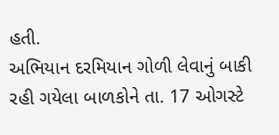હતી.
અભિયાન દરમિયાન ગોળી લેવાનું બાકી રહી ગયેલા બાળકોને તા. 17 ઓગસ્ટે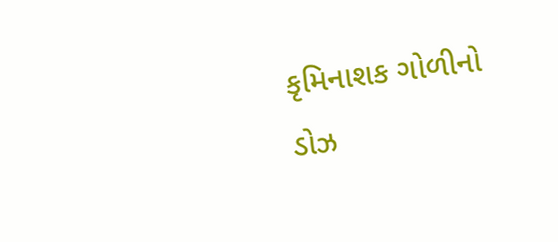કૃમિનાશક ગોળીનો ડોઝ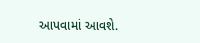આપવામાં આવશે.